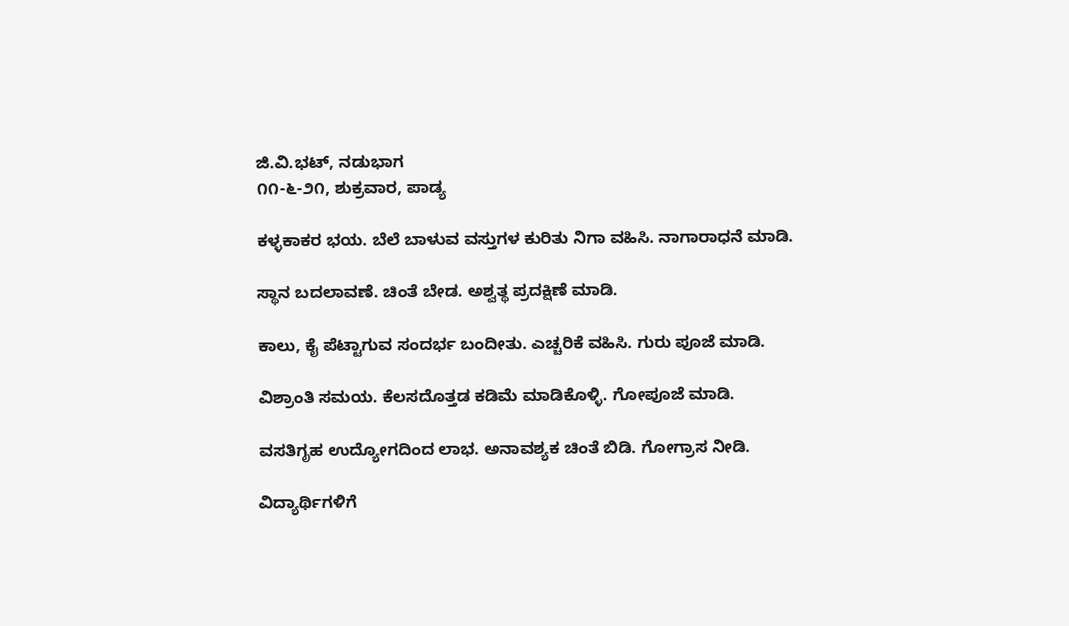ಜಿ.ವಿ.ಭಟ್, ನಡುಭಾಗ
೧೧-೬-೨೧, ಶುಕ್ರವಾರ, ಪಾಡ್ಯ

ಕಳ್ಳಕಾಕರ ಭಯ. ಬೆಲೆ ಬಾಳುವ ವಸ್ತುಗಳ ಕುರಿತು ನಿಗಾ ವಹಿಸಿ. ನಾಗಾರಾಧನೆ ಮಾಡಿ.

ಸ್ಥಾನ ಬದಲಾವಣೆ. ಚಿಂತೆ ಬೇಡ. ಅಶ್ವತ್ಥ ಪ್ರದಕ್ಷಿಣೆ ಮಾಡಿ.

ಕಾಲು, ಕೈ ಪೆಟ್ಟಾಗುವ ಸಂದರ್ಭ ಬಂದೀತು. ಎಚ್ಚರಿಕೆ ವಹಿಸಿ. ಗುರು ಪೂಜೆ ಮಾಡಿ.

ವಿಶ್ರಾಂತಿ ಸಮಯ. ಕೆಲಸದೊತ್ತಡ ಕಡಿಮೆ ಮಾಡಿಕೊಳ್ಳಿ. ಗೋಪೂಜೆ ಮಾಡಿ.

ವಸತಿಗೃಹ ಉದ್ಯೋಗದಿಂದ ಲಾಭ. ಅನಾವಶ್ಯಕ ಚಿಂತೆ ಬಿಡಿ. ಗೋಗ್ರಾಸ ನೀಡಿ.

ವಿದ್ಯಾರ್ಥಿಗಳಿಗೆ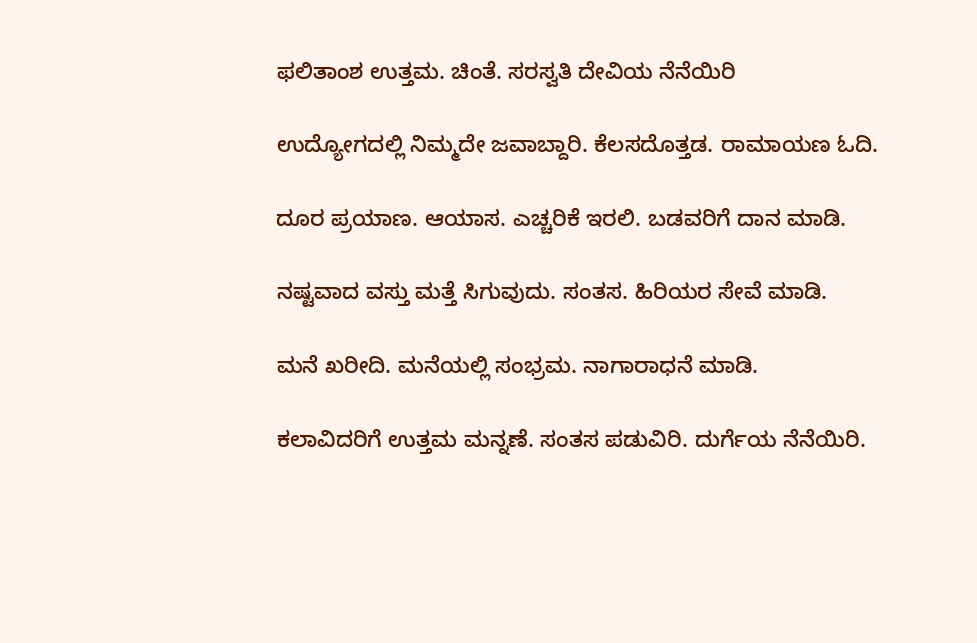ಫಲಿತಾಂಶ ಉತ್ತಮ. ಚಿಂತೆ. ಸರಸ್ವತಿ ದೇವಿಯ ನೆನೆಯಿರಿ

ಉದ್ಯೋಗದಲ್ಲಿ ನಿಮ್ಮದೇ ಜವಾಬ್ದಾರಿ. ಕೆಲಸದೊತ್ತಡ. ರಾಮಾಯಣ ಓದಿ.

ದೂರ ಪ್ರಯಾಣ. ಆಯಾಸ. ಎಚ್ಚರಿಕೆ ಇರಲಿ. ಬಡವರಿಗೆ ದಾನ ಮಾಡಿ.

ನಷ್ಟವಾದ ವಸ್ತು ಮತ್ತೆ ಸಿಗುವುದು. ಸಂತಸ. ಹಿರಿಯರ ಸೇವೆ ಮಾಡಿ.

ಮನೆ ಖರೀದಿ. ಮನೆಯಲ್ಲಿ ಸಂಭ್ರಮ. ನಾಗಾರಾಧನೆ ಮಾಡಿ.

ಕಲಾವಿದರಿಗೆ ಉತ್ತಮ ಮನ್ನಣೆ. ಸಂತಸ ಪಡುವಿರಿ. ದುರ್ಗೆಯ ನೆನೆಯಿರಿ.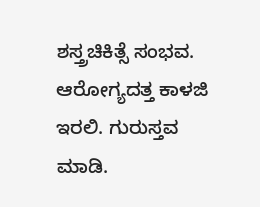ಶಸ್ತ್ರಚಿಕಿತ್ಸೆ ಸಂಭವ. ಆರೋಗ್ಯದತ್ತ ಕಾಳಜಿ ಇರಲಿ. ಗುರುಸ್ತವ ಮಾಡಿ.